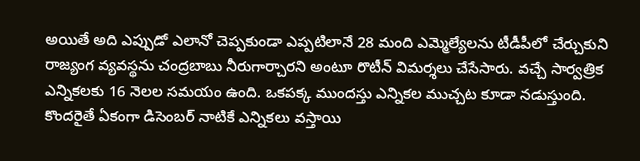అయితే అది ఎప్పుడో ఎలానో చెప్పకుండా ఎప్పటిలానే 28 మంది ఎమ్మెల్యేలను టీడీపీలో చేర్చుకుని రాజ్యంగ వ్యవస్థను చంద్రబాబు నీరుగార్చారని అంటూ రొటీన్ విమర్శలు చేసేసారు. వచ్చే సార్వత్రిక ఎన్నికలకు 16 నెలల సమయం ఉంది. ఒకపక్క ముందస్తు ఎన్నికల ముచ్చట కూడా నడుస్తుంది.
కొందరైతే ఏకంగా డిసెంబర్ నాటికే ఎన్నికలు వస్తాయి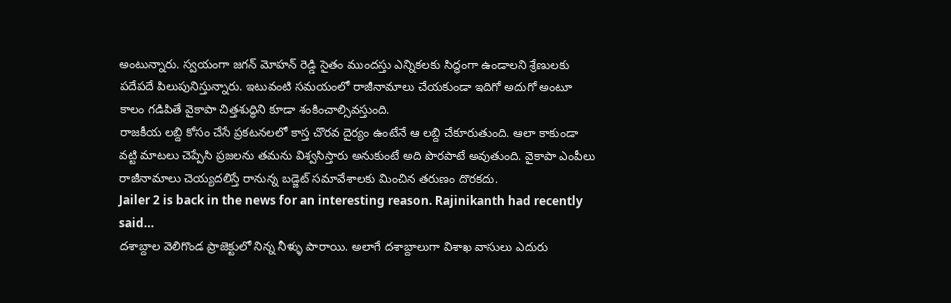అంటున్నారు. స్వయంగా జగన్ మోహన్ రెడ్డి సైతం ముందస్తు ఎన్నికలకు సిద్ధంగా ఉండాలని శ్రేణులకు పదేపదే పిలుపునిస్తున్నారు. ఇటువంటి సమయంలో రాజీనామాలు చేయకుండా ఇదిగో అదుగో అంటూ కాలం గడిపితే వైకాపా చిత్తశుద్ధిని కూడా శంకించాల్సివస్తుంది.
రాజకీయ లబ్ది కోసం చేసే ప్రకటనలలో కాస్త చొరవ దైర్యం ఉంటేనే ఆ లబ్ది చేకూరుతుంది. ఆలా కాకుండా వట్టి మాటలు చెప్పేసి ప్రజలను తమను విశ్వసిస్తారు అనుకుంటే అది పొరపాటే అవుతుంది. వైకాపా ఎంపీలు రాజీనామాలు చెయ్యదలిస్తే రానున్న బడ్జెట్ సమావేశాలకు మించిన తరుణం దొరకదు.
Jailer 2 is back in the news for an interesting reason. Rajinikanth had recently said…
దశాబ్దాల వెలిగొండ ప్రాజెక్టులో నిన్న నీళ్ళు పారాయి. అలాగే దశాబ్దాలుగా విశాఖ వాసులు ఎదురు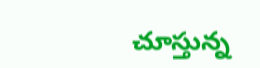చూస్తున్న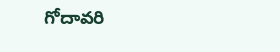గోదావరి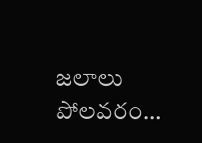జలాలు పోలవరం…